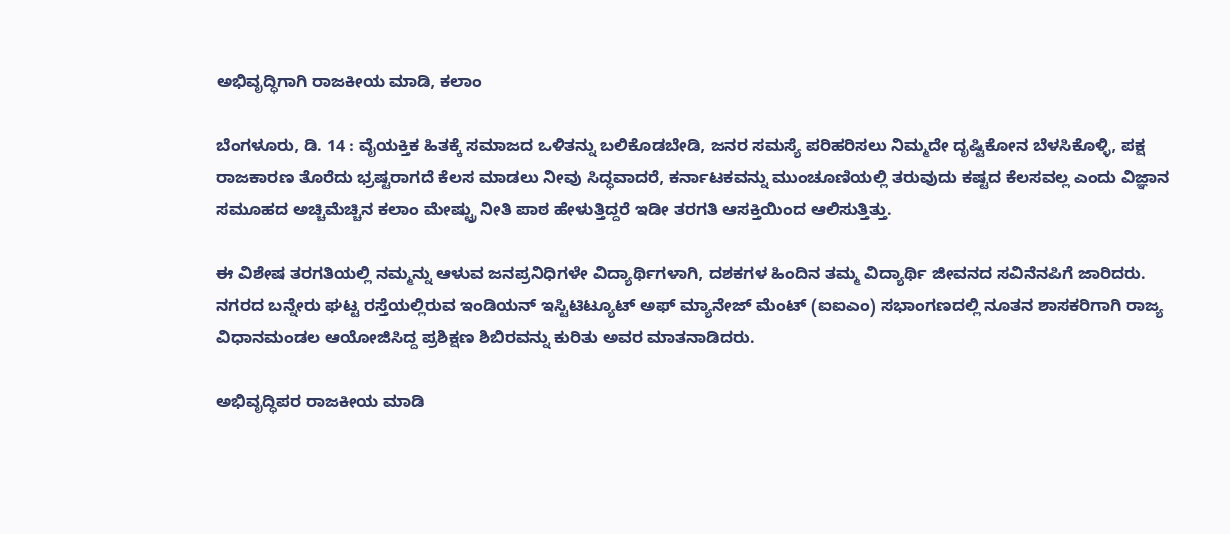ಅಭಿವೃದ್ಧಿಗಾಗಿ ರಾಜಕೀಯ ಮಾಡಿ, ಕಲಾಂ

ಬೆಂಗಳೂರು, ಡಿ. 14 : ವೈಯಕ್ತಿಕ ಹಿತಕ್ಕೆ ಸಮಾಜದ ಒಳಿತನ್ನು ಬಲಿಕೊಡಬೇಡಿ, ಜನರ ಸಮಸ್ಯೆ ಪರಿಹರಿಸಲು ನಿಮ್ಮದೇ ದೃಷ್ಟಿಕೋನ ಬೆಳಸಿಕೊಳ್ಳಿ, ಪಕ್ಷ ರಾಜಕಾರಣ ತೊರೆದು ಭ್ರಷ್ಟರಾಗದೆ ಕೆಲಸ ಮಾಡಲು ನೀವು ಸಿದ್ಧವಾದರೆ, ಕರ್ನಾಟಕವನ್ನು ಮುಂಚೂಣಿಯಲ್ಲಿ ತರುವುದು ಕಷ್ಟದ ಕೆಲಸವಲ್ಲ ಎಂದು ವಿಜ್ಞಾನ ಸಮೂಹದ ಅಚ್ಚಿಮೆಚ್ಚಿನ ಕಲಾಂ ಮೇಷ್ಟ್ರು ನೀತಿ ಪಾಠ ಹೇಳುತ್ತಿದ್ದರೆ ಇಡೀ ತರಗತಿ ಆಸಕ್ತಿಯಿಂದ ಆಲಿಸುತ್ತಿತ್ತು.

ಈ ವಿಶೇಷ ತರಗತಿಯಲ್ಲಿ ನಮ್ಮನ್ನು ಆಳುವ ಜನಪ್ರನಿಧಿಗಳೇ ವಿದ್ಯಾರ್ಥಿಗಳಾಗಿ, ದಶಕಗಳ ಹಿಂದಿನ ತಮ್ಮ ವಿದ್ಯಾರ್ಥಿ ಜೀವನದ ಸವಿನೆನಪಿಗೆ ಜಾರಿದರು. ನಗರದ ಬನ್ನೇರು ಘಟ್ಟ ರಸ್ತೆಯಲ್ಲಿರುವ ಇಂಡಿಯನ್ ಇಸ್ಟಿಟಿಟ್ಯೂಟ್ ಅಫ್ ಮ್ಯಾನೇಜ್ ಮೆಂಟ್ (ಐಐಎಂ) ಸಭಾಂಗಣದಲ್ಲಿ ನೂತನ ಶಾಸಕರಿಗಾಗಿ ರಾಜ್ಯ ವಿಧಾನಮಂಡಲ ಆಯೋಜಿಸಿದ್ದ ಪ್ರಶಿಕ್ಷಣ ಶಿಬಿರವನ್ನು ಕುರಿತು ಅವರ ಮಾತನಾಡಿದರು.

ಅಭಿವೃದ್ಧಿಪರ ರಾಜಕೀಯ ಮಾಡಿ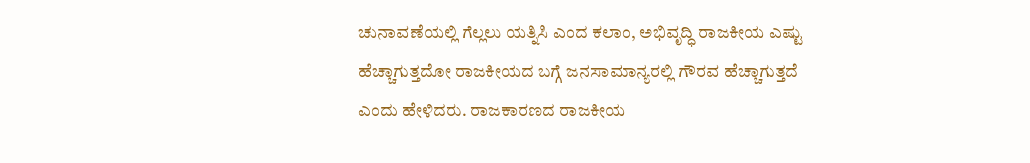ಚುನಾವಣೆಯಲ್ಲಿ ಗೆಲ್ಲಲು ಯತ್ನಿಸಿ ಎಂದ ಕಲಾಂ, ಅಭಿವೃದ್ಧಿ ರಾಜಕೀಯ ಎಷ್ಟು ಹೆಚ್ಚಾಗುತ್ತದೋ ರಾಜಕೀಯದ ಬಗ್ಗೆ ಜನಸಾಮಾನ್ಯರಲ್ಲಿ ಗೌರವ ಹೆಚ್ಚಾಗುತ್ತದೆ ಎಂದು ಹೇಳಿದರು. ರಾಜಕಾರಣದ ರಾಜಕೀಯ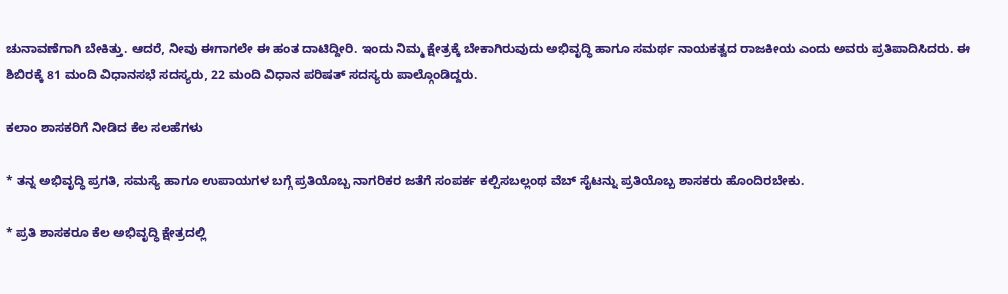ಚುನಾವಣೆಗಾಗಿ ಬೇಕಿತ್ತು. ಆದರೆ, ನೀವು ಈಗಾಗಲೇ ಈ ಹಂತ ದಾಟಿದ್ದೀರಿ. ಇಂದು ನಿಮ್ಮ ಕ್ಷೇತ್ರಕ್ಕೆ ಬೇಕಾಗಿರುವುದು ಅಭಿವೃದ್ಧಿ ಹಾಗೂ ಸಮರ್ಥ ನಾಯಕತ್ವದ ರಾಜಕೀಯ ಎಂದು ಅವರು ಪ್ರತಿಪಾದಿಸಿದರು. ಈ ಶಿಬಿರಕ್ಕೆ 81 ಮಂದಿ ವಿಧಾನಸಭೆ ಸದಸ್ಯರು, 22 ಮಂದಿ ವಿಧಾನ ಪರಿಷತ್ ಸದಸ್ಯರು ಪಾಲ್ಗೊಂಡಿದ್ದರು.

ಕಲಾಂ ಶಾಸಕರಿಗೆ ನೀಡಿದ ಕೆಲ ಸಲಹೆಗಳು

* ತನ್ನ ಅಭಿವೃದ್ಧಿ ಪ್ರಗತಿ, ಸಮಸ್ಯೆ ಹಾಗೂ ಉಪಾಯಗಳ ಬಗ್ಗೆ ಪ್ರತಿಯೊಬ್ಬ ನಾಗರಿಕರ ಜತೆಗೆ ಸಂಪರ್ಕ ಕಲ್ಪಿಸಬಲ್ಲಂಥ ವೆಬ್ ಸೈಟನ್ನು ಪ್ರತಿಯೊಬ್ಬ ಶಾಸಕರು ಹೊಂದಿರಬೇಕು.

* ಪ್ರತಿ ಶಾಸಕರೂ ಕೆಲ ಅಭಿವೃದ್ಧಿ ಕ್ಷೇತ್ರದಲ್ಲಿ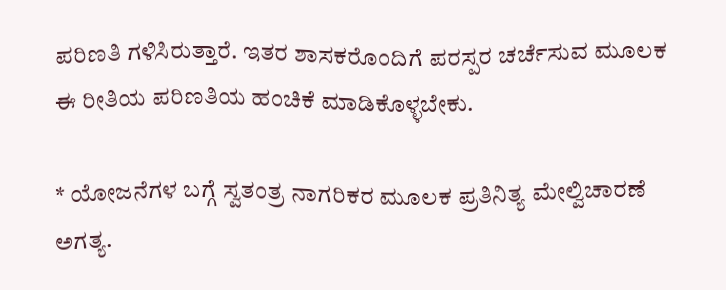ಪರಿಣತಿ ಗಳಿಸಿರುತ್ತಾರೆ. ಇತರ ಶಾಸಕರೊಂದಿಗೆ ಪರಸ್ಪರ ಚರ್ಚೆಸುವ ಮೂಲಕ ಈ ರೀತಿಯ ಪರಿಣತಿಯ ಹಂಚಿಕೆ ಮಾಡಿಕೊಳ್ಳಬೇಕು.

* ಯೋಜನೆಗಳ ಬಗ್ಗೆ ಸ್ವತಂತ್ರ ನಾಗರಿಕರ ಮೂಲಕ ಪ್ರತಿನಿತ್ಯ ಮೇಲ್ವಿಚಾರಣೆ ಅಗತ್ಯ.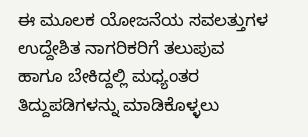ಈ ಮೂಲಕ ಯೋಜನೆಯ ಸವಲತ್ತುಗಳ ಉದ್ದೇಶಿತ ನಾಗರಿಕರಿಗೆ ತಲುಪುವ ಹಾಗೂ ಬೇಕಿದ್ದಲ್ಲಿ ಮಧ್ಯಂತರ ತಿದ್ದುಪಡಿಗಳನ್ನು ಮಾಡಿಕೊಳ್ಳಲು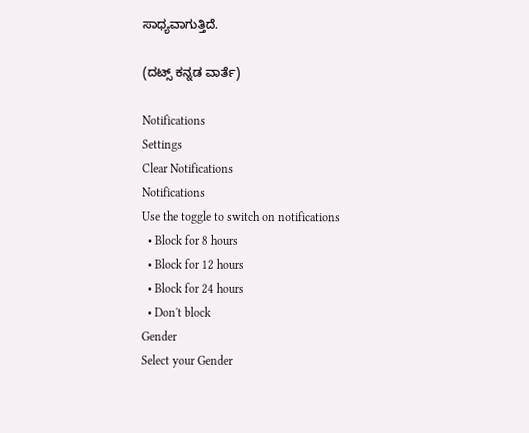ಸಾಧ್ಯವಾಗುತ್ತಿದೆ.

(ದಟ್ಸ್ ಕನ್ನಡ ವಾರ್ತೆ)

Notifications
Settings
Clear Notifications
Notifications
Use the toggle to switch on notifications
  • Block for 8 hours
  • Block for 12 hours
  • Block for 24 hours
  • Don't block
Gender
Select your Gender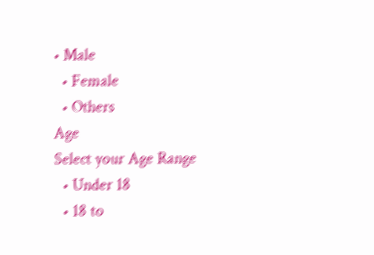• Male
  • Female
  • Others
Age
Select your Age Range
  • Under 18
  • 18 to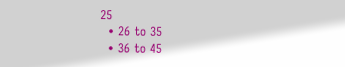25
  • 26 to 35
  • 36 to 45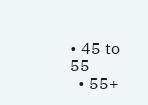• 45 to 55
  • 55+